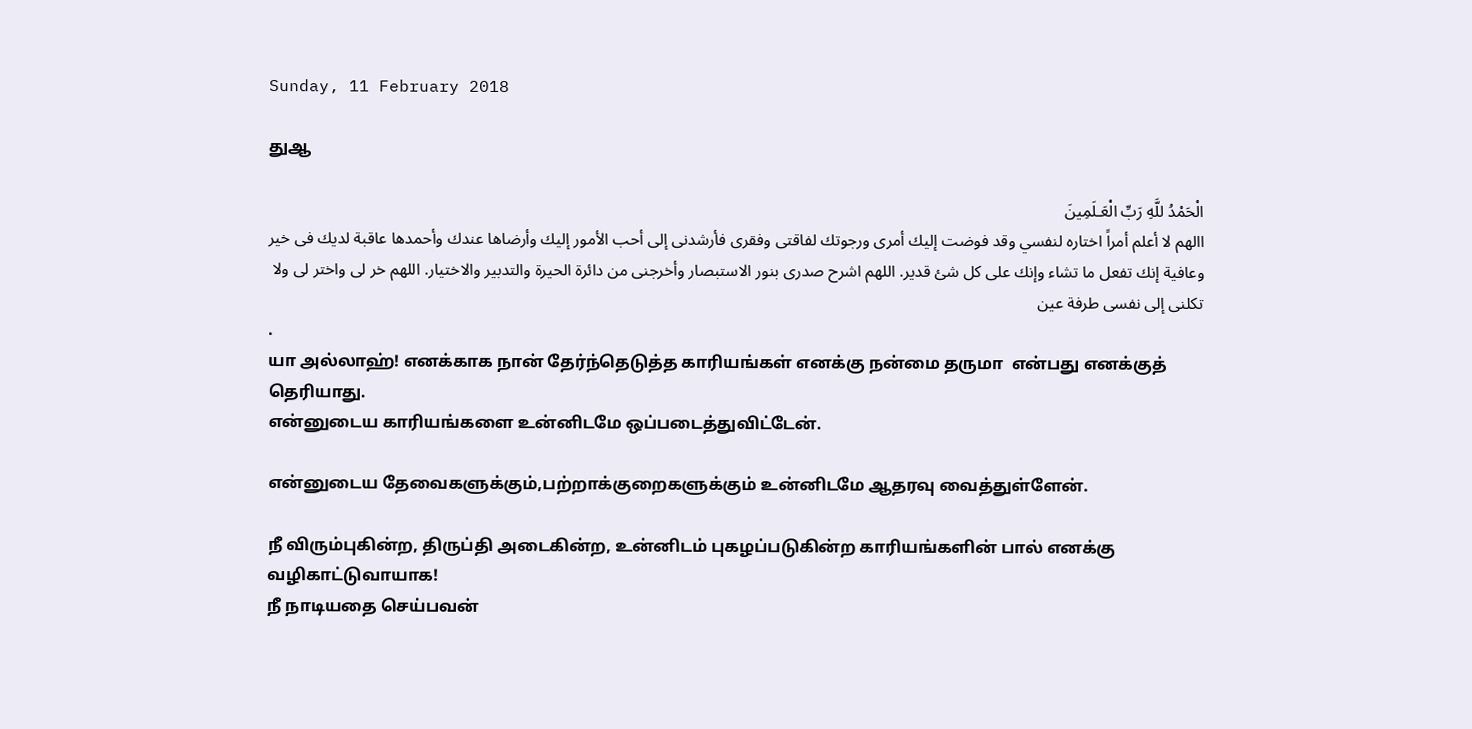Sunday, 11 February 2018

துஆ

الْحَمْدُ للَّهِ رَبِّ الْعَـلَمِينَ
االهم لا أعلم أمراً اختاره لنفسي وقد فوضت إليك أمرى ورجوتك لفاقتى وفقرى فأرشدنى إلى أحب الأمور إليك وأرضاها عندك وأحمدها عاقبة لديك فى خير وعافية إنك تفعل ما تشاء وإنك على كل شئ قدير. اللهم اشرح صدرى بنور الاستبصار وأخرجنى من دائرة الحيرة والتدبير والاختيار. اللهم خر لى واختر لى ولا تكلنى إلى نفسى طرفة عين
.
யா அல்லாஹ்! எனக்காக நான் தேர்ந்தெடுத்த காரியங்கள் எனக்கு நன்மை தருமா  என்பது எனக்குத் தெரியாது.
என்னுடைய காரியங்களை உன்னிடமே ஒப்படைத்துவிட்டேன்.

என்னுடைய தேவைகளுக்கும்,பற்றாக்குறைகளுக்கும் உன்னிடமே ஆதரவு வைத்துள்ளேன்.

நீ விரும்புகின்ற, திருப்தி அடைகின்ற, உன்னிடம் புகழப்படுகின்ற காரியங்களின் பால் எனக்கு வழிகாட்டுவாயாக!
நீ நாடியதை செய்பவன்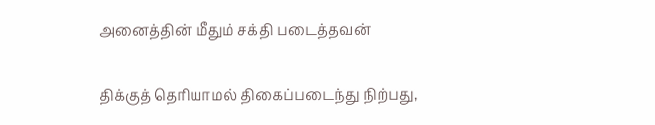அனைத்தின் மீதும் சக்தி படைத்தவன்

திக்குத் தெரியாமல் திகைப்படைந்து நிற்பது,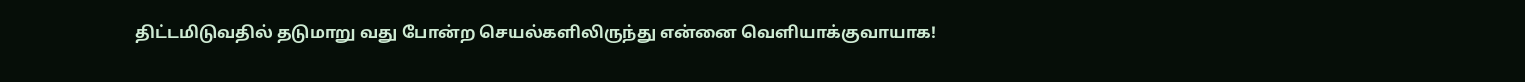திட்டமிடுவதில் தடுமாறு வது போன்ற செயல்களிலிருந்து என்னை வெளியாக்குவாயாக!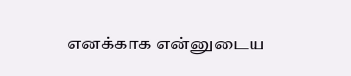எனக்காக என்னுடைய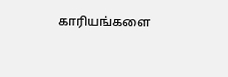காரியங்களை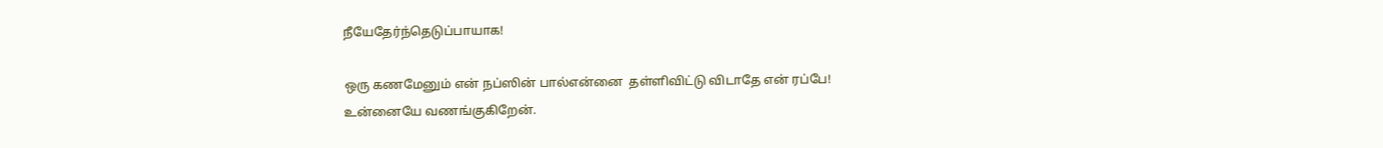நீயேதேர்ந்தெடுப்பாயாக!

ஒரு கணமேனும் என் நப்ஸின் பால்என்னை  தள்ளிவிட்டு விடாதே என் ரப்பே!
உன்னையே வணங்குகிறேன்.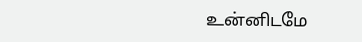உன்னிடமே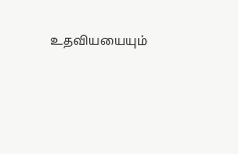உதவியயையும்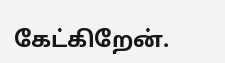கேட்கிறேன்.